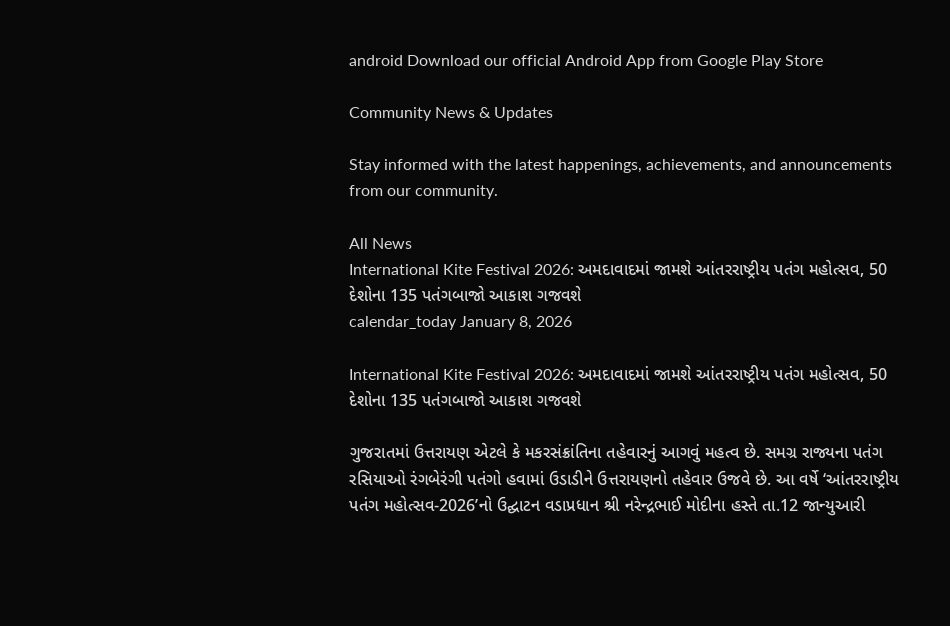android Download our official Android App from Google Play Store

Community News & Updates

Stay informed with the latest happenings, achievements, and announcements from our community.

All News
International Kite Festival 2026: અમદાવાદમાં જામશે આંતરરાષ્ટ્રીય પતંગ મહોત્સવ, 50 દેશોના 135 પતંગબાજો આકાશ ગજવશે
calendar_today January 8, 2026

International Kite Festival 2026: અમદાવાદમાં જામશે આંતરરાષ્ટ્રીય પતંગ મહોત્સવ, 50 દેશોના 135 પતંગબાજો આકાશ ગજવશે

ગુજરાતમાં ઉત્તરાયણ એટલે કે મકરસંક્રાંતિના તહેવારનું આગવું મહત્વ છે. સમગ્ર રાજ્યના પતંગ રસિયાઓ રંગબેરંગી પતંગો હવામાં ઉડાડીને ઉત્તરાયણનો તહેવાર ઉજવે છે. આ વર્ષે ‘આંતરરાષ્ટ્રીય પતંગ મહોત્સવ-2026’નો ઉદ્ઘાટન વડાપ્રધાન શ્રી નરેન્દ્રભાઈ મોદીના હસ્તે તા.12 જાન્યુઆરી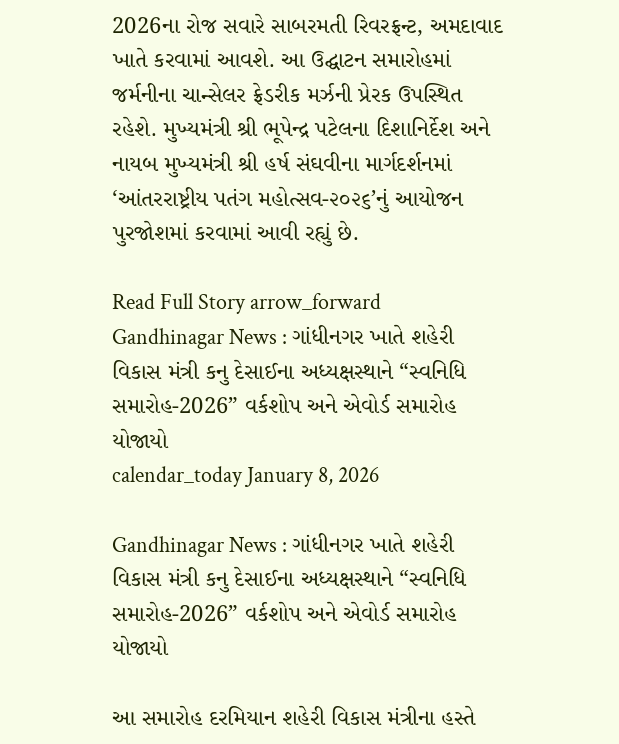2026ના રોજ સવારે સાબરમતી રિવરફ્રન્ટ, અમદાવાદ ખાતે કરવામાં આવશે. આ ઉદ્ઘાટન સમારોહમાં જર્મનીના ચાન્સેલર ફ્રેડરીક મર્ઝની પ્રેરક ઉપસ્થિત રહેશે. મુખ્યમંત્રી શ્રી ભૂપેન્દ્ર પટેલના દિશાનિર્દેશ અને નાયબ મુખ્યમંત્રી શ્રી હર્ષ સંઘવીના માર્ગદર્શનમાં ‘આંતરરાષ્ટ્રીય પતંગ મહોત્સવ-૨૦૨૬’નું આયોજન પુરજોશમાં કરવામાં આવી રહ્યું છે.

Read Full Story arrow_forward
Gandhinagar News : ગાંધીનગર ખાતે શહેરી વિકાસ મંત્રી કનુ દેસાઈના અધ્યક્ષસ્થાને “સ્વનિધિ સમારોહ-2026” વર્કશોપ અને એવોર્ડ સમારોહ યોજાયો
calendar_today January 8, 2026

Gandhinagar News : ગાંધીનગર ખાતે શહેરી વિકાસ મંત્રી કનુ દેસાઈના અધ્યક્ષસ્થાને “સ્વનિધિ સમારોહ-2026” વર્કશોપ અને એવોર્ડ સમારોહ યોજાયો

આ સમારોહ દરમિયાન શહેરી વિકાસ મંત્રીના હસ્તે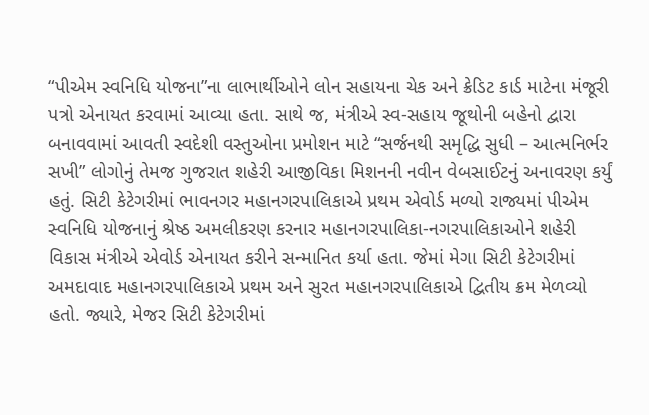“પીએમ સ્વનિધિ યોજના”ના લાભાર્થીઓને લોન સહાયના ચેક અને ક્રેડિટ કાર્ડ માટેના મંજૂરી પત્રો એનાયત કરવામાં આવ્યા હતા. સાથે જ, મંત્રીએ સ્વ-સહાય જૂથોની બહેનો દ્વારા બનાવવામાં આવતી સ્વદેશી વસ્તુઓના પ્રમોશન માટે “સર્જનથી સમૃદ્ધિ સુધી – આત્મનિર્ભર સખી” લોગોનું તેમજ ગુજરાત શહેરી આજીવિકા મિશનની નવીન વેબસાઈટનું અનાવરણ કર્યું હતું. સિટી કેટેગરીમાં ભાવનગર મહાનગરપાલિકાએ પ્રથમ એવોર્ડ મળ્યો રાજ્યમાં પીએમ સ્વનિધિ યોજનાનું શ્રેષ્ઠ અમલીકરણ કરનાર મહાનગરપાલિકા-નગરપાલિકાઓને શહેરી વિકાસ મંત્રીએ એવોર્ડ એનાયત કરીને સન્માનિત કર્યા હતા. જેમાં મેગા સિટી કેટેગરીમાં અમદાવાદ મહાનગરપાલિકાએ પ્રથમ અને સુરત મહાનગરપાલિકાએ દ્વિતીય ક્રમ મેળવ્યો હતો. જ્યારે, મેજર સિટી કેટેગરીમાં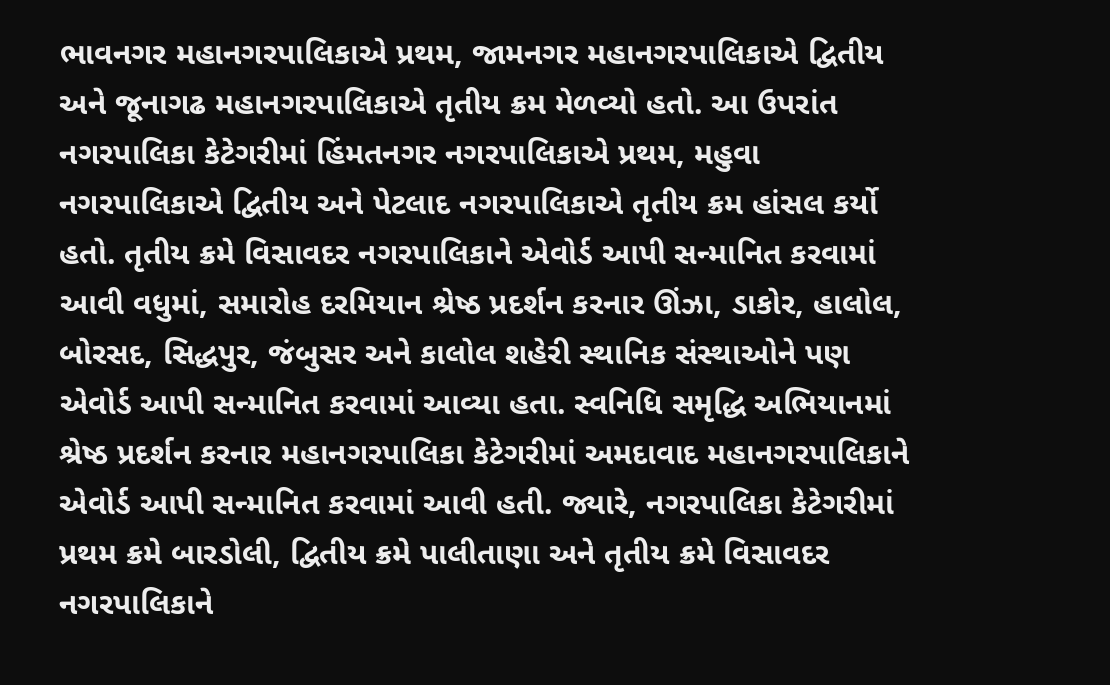ભાવનગર મહાનગરપાલિકાએ પ્રથમ, જામનગર મહાનગરપાલિકાએ દ્વિતીય અને જૂનાગઢ મહાનગરપાલિકાએ તૃતીય ક્રમ મેળવ્યો હતો. આ ઉપરાંત નગરપાલિકા કેટેગરીમાં હિંમતનગર નગરપાલિકાએ પ્રથમ, મહુવા નગરપાલિકાએ દ્વિતીય અને પેટલાદ નગરપાલિકાએ તૃતીય ક્રમ હાંસલ કર્યો હતો. તૃતીય ક્રમે વિસાવદર નગરપાલિકાને એવોર્ડ આપી સન્માનિત કરવામાં આવી વધુમાં, સમારોહ દરમિયાન શ્રેષ્ઠ પ્રદર્શન કરનાર ઊંઝા, ડાકોર, હાલોલ, બોરસદ, સિદ્ધપુર, જંબુસર અને કાલોલ શહેરી સ્થાનિક સંસ્થાઓને પણ એવોર્ડ આપી સન્માનિત કરવામાં આવ્યા હતા. સ્વનિધિ સમૃદ્ધિ અભિયાનમાં શ્રેષ્ઠ પ્રદર્શન કરનાર મહાનગરપાલિકા કેટેગરીમાં અમદાવાદ મહાનગરપાલિકાને એવોર્ડ આપી સન્માનિત કરવામાં આવી હતી. જ્યારે, નગરપાલિકા કેટેગરીમાં પ્રથમ ક્રમે બારડોલી, દ્વિતીય ક્રમે પાલીતાણા અને તૃતીય ક્રમે વિસાવદર નગરપાલિકાને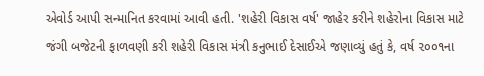એવોર્ડ આપી સન્માનિત કરવામાં આવી હતી. 'શહેરી વિકાસ વર્ષ' જાહેર કરીને શહેરોના વિકાસ માટે જંગી બજેટની ફાળવણી કરી શહેરી વિકાસ મંત્રી કનુભાઈ દેસાઈએ જણાવ્યું હતું કે, વર્ષ ૨૦૦૧ના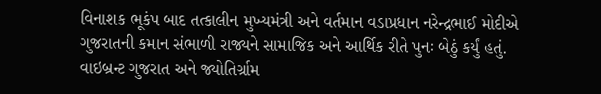વિનાશક ભૂકંપ બાદ તત્કાલીન મુખ્યમંત્રી અને વર્તમાન વડાપ્રધાન નરેન્દ્રભાઈ મોદીએ ગુજરાતની કમાન સંભાળી રાજ્યને સામાજિક અને આર્થિક રીતે પુનઃ બેઠું કર્યું હતું. વાઇબ્રન્ટ ગુજરાત અને જ્યોતિર્ગ્રામ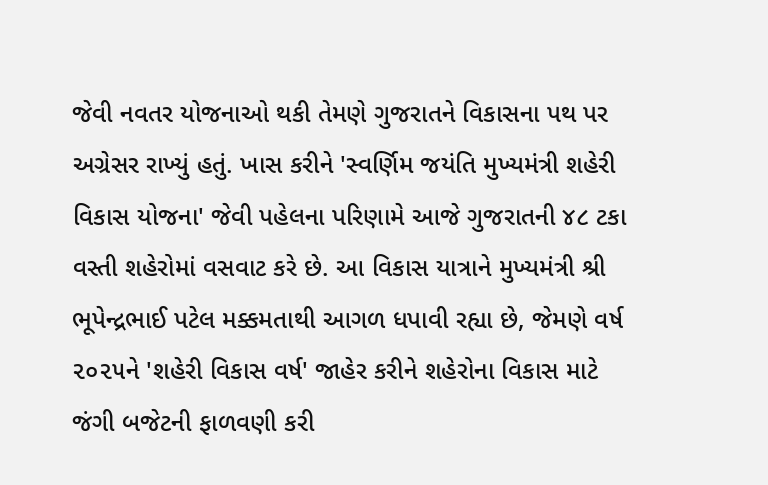જેવી નવતર યોજનાઓ થકી તેમણે ગુજરાતને વિકાસના પથ પર અગ્રેસર રાખ્યું હતું. ખાસ કરીને 'સ્વર્ણિમ જયંતિ મુખ્યમંત્રી શહેરી વિકાસ યોજના' જેવી પહેલના પરિણામે આજે ગુજરાતની ૪૮ ટકા વસ્તી શહેરોમાં વસવાટ કરે છે. આ વિકાસ યાત્રાને મુખ્યમંત્રી શ્રી ભૂપેન્દ્રભાઈ પટેલ મક્કમતાથી આગળ ધપાવી રહ્યા છે, જેમણે વર્ષ ૨૦૨૫ને 'શહેરી વિકાસ વર્ષ' જાહેર કરીને શહેરોના વિકાસ માટે જંગી બજેટની ફાળવણી કરી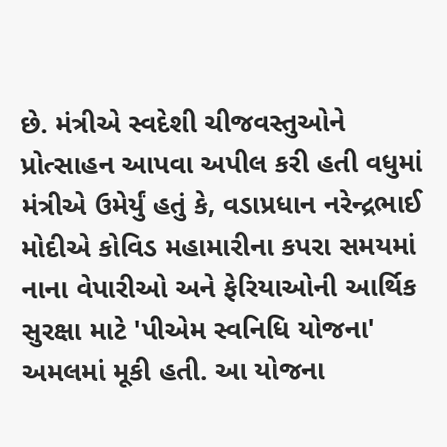છે. મંત્રીએ સ્વદેશી ચીજવસ્તુઓને પ્રોત્સાહન આપવા અપીલ કરી હતી વધુમાં મંત્રીએ ઉમેર્યું હતું કે, વડાપ્રધાન નરેન્દ્રભાઈ મોદીએ કોવિડ મહામારીના કપરા સમયમાં નાના વેપારીઓ અને ફેરિયાઓની આર્થિક સુરક્ષા માટે 'પીએમ સ્વનિધિ યોજના' અમલમાં મૂકી હતી. આ યોજના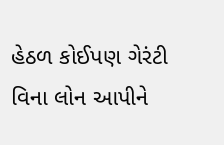હેઠળ કોઈપણ ગેરંટી વિના લોન આપીને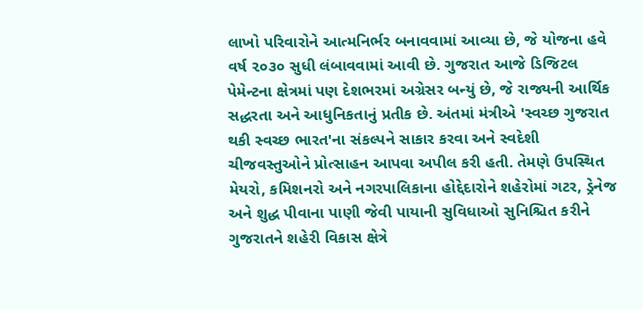લાખો પરિવારોને આત્મનિર્ભર બનાવવામાં આવ્યા છે, જે યોજના હવે વર્ષ ૨૦૩૦ સુધી લંબાવવામાં આવી છે. ગુજરાત આજે ડિજિટલ પેમેન્ટના ક્ષેત્રમાં પણ દેશભરમાં અગ્રેસર બન્યું છે, જે રાજ્યની આર્થિક સદ્ધરતા અને આધુનિકતાનું પ્રતીક છે. અંતમાં મંત્રીએ 'સ્વચ્છ ગુજરાત થકી સ્વચ્છ ભારત'ના સંકલ્પને સાકાર કરવા અને સ્વદેશી ચીજવસ્તુઓને પ્રોત્સાહન આપવા અપીલ કરી હતી. તેમણે ઉપસ્થિત મેયરો, કમિશનરો અને નગરપાલિકાના હોદ્દેદારોને શહેરોમાં ગટર, ડ્રેનેજ અને શુદ્ધ પીવાના પાણી જેવી પાયાની સુવિધાઓ સુનિશ્ચિત કરીને ગુજરાતને શહેરી વિકાસ ક્ષેત્રે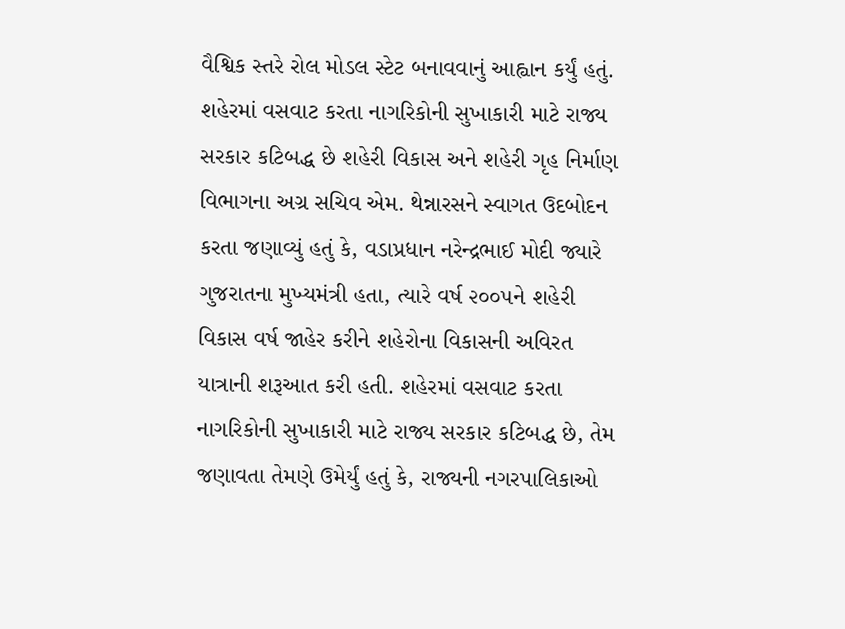વૈશ્વિક સ્તરે રોલ મોડલ સ્ટેટ બનાવવાનું આહ્વાન કર્યું હતું. શહેરમાં વસવાટ કરતા નાગરિકોની સુખાકારી માટે રાજ્ય સરકાર કટિબદ્ધ છે શહેરી વિકાસ અને શહેરી ગૃહ નિર્માણ વિભાગના અગ્ર સચિવ એમ. થેન્નારસને સ્વાગત ઉદબોદન કરતા જણાવ્યું હતું કે, વડાપ્રધાન નરેન્દ્રભાઈ મોદી જ્યારે ગુજરાતના મુખ્યમંત્રી હતા, ત્યારે વર્ષ ૨૦૦૫ને શહેરી વિકાસ વર્ષ જાહેર કરીને શહેરોના વિકાસની અવિરત યાત્રાની શરૂઆત કરી હતી. શહેરમાં વસવાટ કરતા નાગરિકોની સુખાકારી માટે રાજ્ય સરકાર કટિબદ્ધ છે, તેમ જણાવતા તેમણે ઉમેર્યું હતું કે, રાજ્યની નગરપાલિકાઓ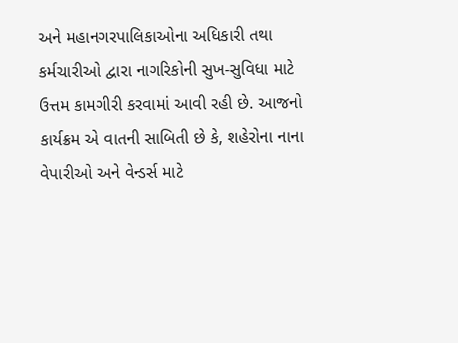અને મહાનગરપાલિકાઓના અધિકારી તથા કર્મચારીઓ દ્વારા નાગરિકોની સુખ-સુવિધા માટે ઉત્તમ કામગીરી કરવામાં આવી રહી છે. આજનો કાર્યક્રમ એ વાતની સાબિતી છે કે, શહેરોના નાના વેપારીઓ અને વેન્ડર્સ માટે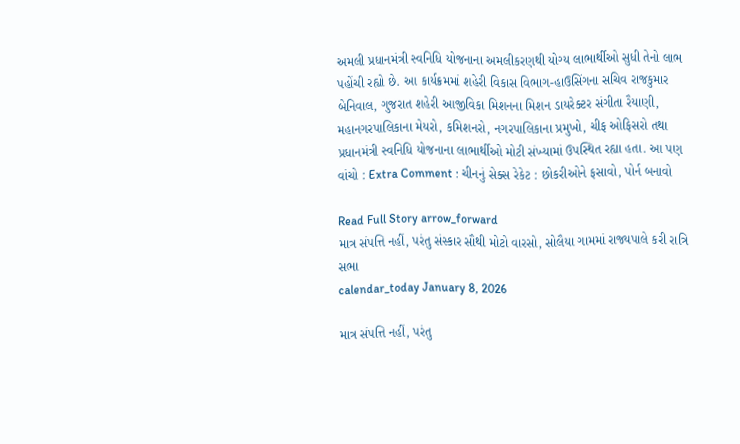અમલી પ્રધાનમંત્રી સ્વનિધિ યોજનાના અમલીકરણથી યોગ્ય લાભાર્થીઓ સુધી તેનો લાભ પહોંચી રહ્યો છે. આ કાર્યક્રમમાં શહેરી વિકાસ વિભાગ-હાઉસિંગના સચિવ રાજકુમાર બેનિવાલ, ગુજરાત શહેરી આજીવિકા મિશનના મિશન ડાયરેક્ટર સંગીતા રૈયાણી, મહાનગરપાલિકાના મેયરો, કમિશનરો, નગરપાલિકાના પ્રમુખો, ચીફ ઓફિસરો તથા પ્રધાનમંત્રી સ્વનિધિ યોજનાના લાભાર્થીઓ મોટી સંખ્યામાં ઉપસ્થિત રહ્યા હતા. આ પણ વાંચો : Extra Comment : ચીનનું સેક્સ રેકેટ : છોકરીઓને ફસાવો, પોર્ન બનાવો

Read Full Story arrow_forward
માત્ર સંપત્તિ નહીં, પરંતુ સંસ્કાર સૌથી મોટો વારસો, સોલૈયા ગામમાં રાજ્યપાલે કરી રાત્રિ સભા
calendar_today January 8, 2026

માત્ર સંપત્તિ નહીં, પરંતુ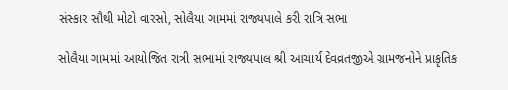સંસ્કાર સૌથી મોટો વારસો, સોલૈયા ગામમાં રાજ્યપાલે કરી રાત્રિ સભા

સોલૈયા ગામમાં આયોજિત રાત્રી સભામાં રાજ્યપાલ શ્રી આચાર્ય દેવવ્રતજીએ ગ્રામજનોને પ્રાકૃતિક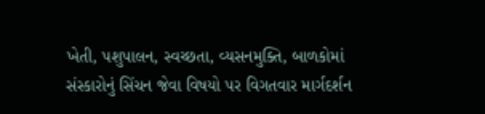ખેતી, પશુપાલન, સ્વચ્છતા, વ્યસનમુક્તિ, બાળકોમાં સંસ્કારોનું સિંચન જેવા વિષયો પર વિગતવાર માર્ગદર્શન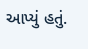આપ્યું હતું.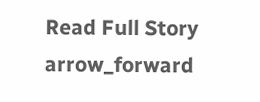Read Full Story arrow_forward